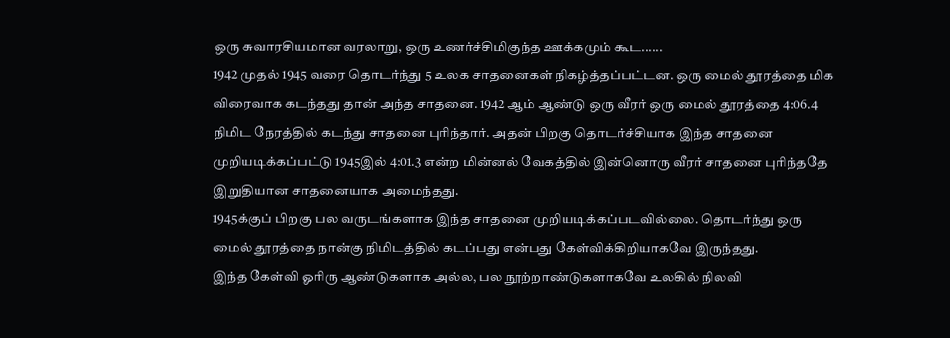ஒரு சுவாரசியமான வரலாறு, ஒரு உணர்ச்சிமிகுந்த ஊக்கமும் கூட......
1942 முதல் 1945 வரை தொடர்ந்து 5 உலக சாதனைகள் நிகழ்த்தப்பட்டன. ஒரு மைல் தூரத்தை மிக விரைவாக கடந்தது தான் அந்த சாதனை. 1942 ஆம் ஆண்டு ஒரு வீரர் ஒரு மைல் தூரத்தை 4:06.4 நிமிட நேரத்தில் கடந்து சாதனை புரிந்தார். அதன் பிறகு தொடர்ச்சியாக இந்த சாதனை முறியடிக்கப்பட்டு 1945இல் 4:01.3 என்ற மின்னல் வேகத்தில் இன்னொரு வீரர் சாதனை புரிந்ததே இறுதியான சாதனையாக அமைந்தது.
1945க்குப் பிறகு பல வருடங்களாக இந்த சாதனை முறியடிக்கப்படவில்லை. தொடர்ந்து ஒரு மைல் தூரத்தை நான்கு நிமிடத்தில் கடப்பது என்பது கேள்விக்கிறியாகவே இருந்தது.
இந்த கேள்வி ஓரிரு ஆண்டுகளாக அல்ல, பல நூற்றாண்டுகளாகவே உலகில் நிலவி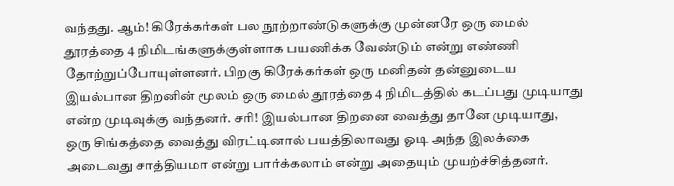வந்தது. ஆம்! கிரேக்கர்கள் பல நூற்றாண்டுகளுக்கு முன்னரே ஒரு மைல் தூரத்தை 4 நிமிடங்களுக்குள்ளாக பயணிக்க வேண்டும் என்று எண்ணி தோற்றுப்போயுள்ளனர். பிறகு கிரேக்கர்கள் ஒரு மனிதன் தன்னுடைய இயல்பான திறனின் மூலம் ஒரு மைல் தூரத்தை 4 நிமிடத்தில் கடப்பது முடியாது என்ற முடிவுக்கு வந்தனர். சரி! இயல்பான திறனை வைத்து தானே முடியாது, ஒரு சிங்கத்தை வைத்து விரட்டினால் பயத்திலாவது ஓடி அந்த இலக்கை அடைவது சாத்தியமா என்று பார்க்கலாம் என்று அதையும் முயற்ச்சித்தனர்.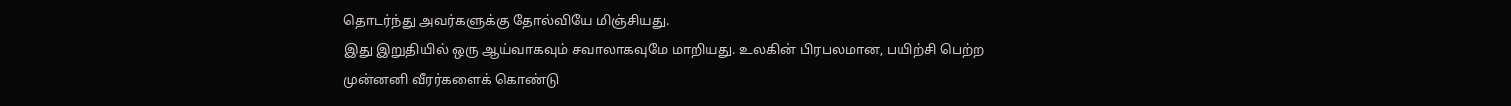தொடர்ந்து அவர்களுக்கு தோல்வியே மிஞ்சியது.
இது இறுதியில் ஒரு ஆய்வாகவும் சவாலாகவுமே மாறியது. உலகின் பிரபலமான, பயிற்சி பெற்ற முன்னனி வீரர்களைக் கொண்டு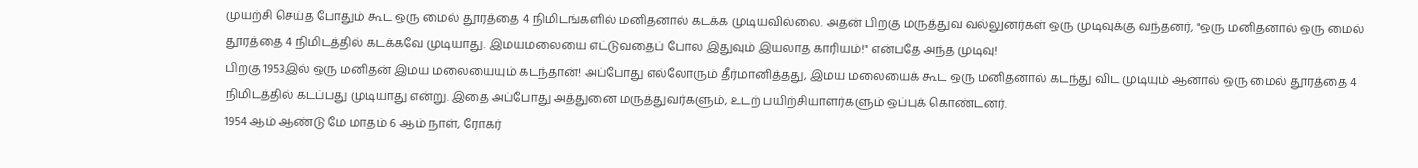முயற்சி செய்த போதும் கூட ஒரு மைல் தூரத்தை 4 நிமிடங்களில் மனிதனால் கடக்க முடியவில்லை. அதன் பிறகு மருத்துவ வல்லுனர்கள் ஒரு முடிவுக்கு வந்தனர், "ஒரு மனிதனால் ஒரு மைல் தூரத்தை 4 நிமிடத்தில் கடக்கவே முடியாது. இமயமலையை எட்டுவதைப் போல இதுவும் இயலாத காரியம்!" என்பதே அந்த முடிவு!
பிறகு 1953இல் ஒரு மனிதன் இமய மலையையும் கடந்தான்! அப்போது எல்லோரும் தீர்மானித்தது, இமய மலையைக் கூட ஒரு மனிதனால் கடந்து விட முடியும் ஆனால் ஒரு மைல் தூரத்தை 4 நிமிடத்தில் கடப்பது முடியாது என்று. இதை அப்போது அத்துனை மருத்துவர்களும், உடற் பயிற்சியாளர்களும் ஒப்புக் கொண்டனர்.
1954 ஆம் ஆண்டு மே மாதம் 6 ஆம் நாள், ரோகர்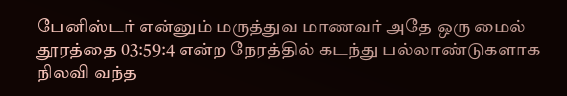பேனிஸ்டர் என்னும் மருத்துவ மாணவர் அதே ஒரு மைல் தூரத்தை 03:59:4 என்ற நேரத்தில் கடந்து பல்லாண்டுகளாக நிலவி வந்த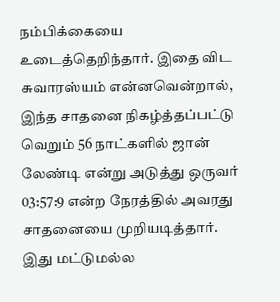நம்பிக்கையை உடைத்தெறிந்தார். இதை விட சுவாரஸ்யம் என்னவென்றால், இந்த சாதனை நிகழ்த்தப்பட்டு வெறும் 56 நாட்களில் ஜான் லேண்டி என்று அடுத்து ஒருவர் 03:57:9 என்ற நேரத்தில் அவரது சாதனையை முறியடித்தார். இது மட்டுமல்ல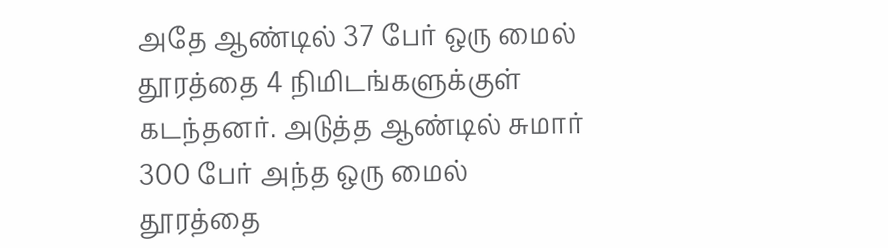அதே ஆண்டில் 37 பேர் ஒரு மைல் தூரத்தை 4 நிமிடங்களுக்குள் கடந்தனர். அடுத்த ஆண்டில் சுமார் 300 பேர் அந்த ஒரு மைல் தூரத்தை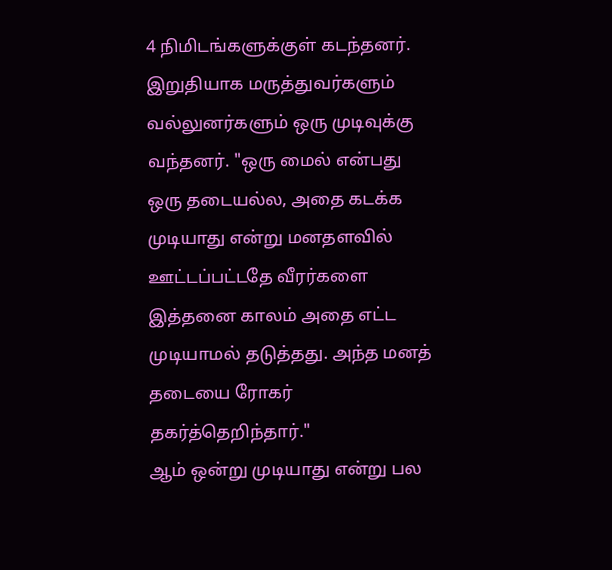4 நிமிடங்களுக்குள் கடந்தனர். இறுதியாக மருத்துவர்களும் வல்லுனர்களும் ஒரு முடிவுக்கு வந்தனர். "ஒரு மைல் என்பது ஒரு தடையல்ல, அதை கடக்க முடியாது என்று மனதளவில் ஊட்டப்பட்டதே வீரர்களை இத்தனை காலம் அதை எட்ட முடியாமல் தடுத்தது. அந்த மனத் தடையை ரோகர் தகர்த்தெறிந்தார்."
ஆம் ஒன்று முடியாது என்று பல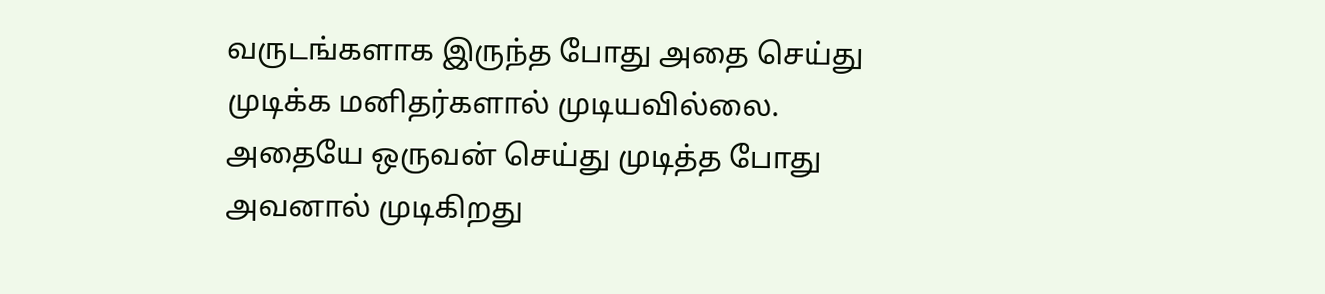வருடங்களாக இருந்த போது அதை செய்து முடிக்க மனிதர்களால் முடியவில்லை. அதையே ஒருவன் செய்து முடித்த போது அவனால் முடிகிறது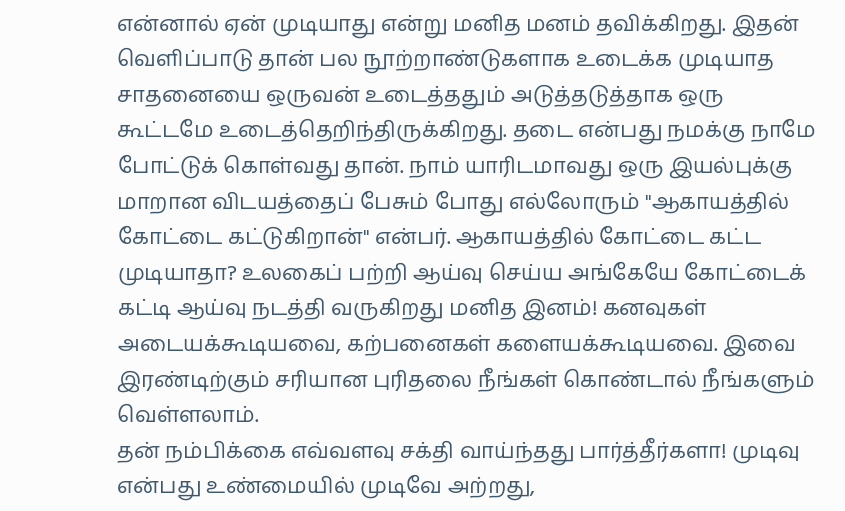என்னால் ஏன் முடியாது என்று மனித மனம் தவிக்கிறது. இதன் வெளிப்பாடு தான் பல நூற்றாண்டுகளாக உடைக்க முடியாத சாதனையை ஒருவன் உடைத்ததும் அடுத்தடுத்தாக ஒரு கூட்டமே உடைத்தெறிந்திருக்கிறது. தடை என்பது நமக்கு நாமே போட்டுக் கொள்வது தான். நாம் யாரிடமாவது ஒரு இயல்புக்கு மாறான விடயத்தைப் பேசும் போது எல்லோரும் "ஆகாயத்தில் கோட்டை கட்டுகிறான்" என்பர். ஆகாயத்தில் கோட்டை கட்ட முடியாதா? உலகைப் பற்றி ஆய்வு செய்ய அங்கேயே கோட்டைக் கட்டி ஆய்வு நடத்தி வருகிறது மனித இனம்! கனவுகள் அடையக்கூடியவை, கற்பனைகள் களையக்கூடியவை. இவை இரண்டிற்கும் சரியான புரிதலை நீங்கள் கொண்டால் நீங்களும் வெள்ளலாம்.
தன் நம்பிக்கை எவ்வளவு சக்தி வாய்ந்தது பார்த்தீர்களா! முடிவு என்பது உண்மையில் முடிவே அற்றது,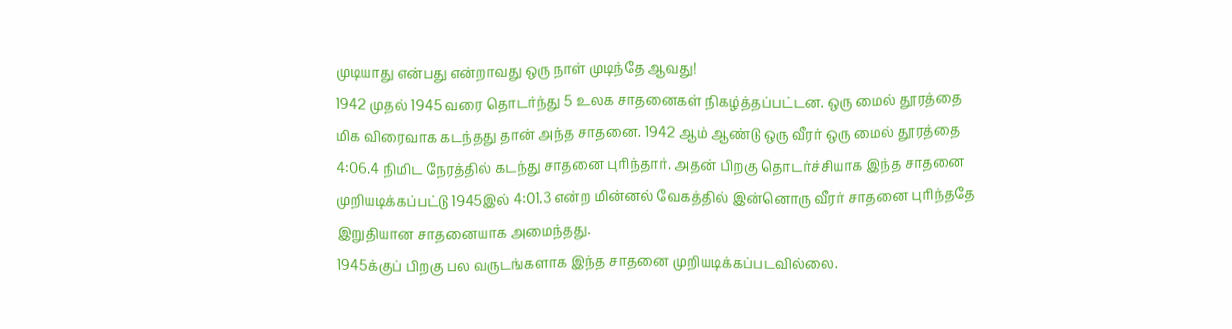முடியாது என்பது என்றாவது ஒரு நாள் முடிந்தே ஆவது!
1942 முதல் 1945 வரை தொடர்ந்து 5 உலக சாதனைகள் நிகழ்த்தப்பட்டன. ஒரு மைல் தூரத்தை மிக விரைவாக கடந்தது தான் அந்த சாதனை. 1942 ஆம் ஆண்டு ஒரு வீரர் ஒரு மைல் தூரத்தை 4:06.4 நிமிட நேரத்தில் கடந்து சாதனை புரிந்தார். அதன் பிறகு தொடர்ச்சியாக இந்த சாதனை முறியடிக்கப்பட்டு 1945இல் 4:01.3 என்ற மின்னல் வேகத்தில் இன்னொரு வீரர் சாதனை புரிந்ததே இறுதியான சாதனையாக அமைந்தது.
1945க்குப் பிறகு பல வருடங்களாக இந்த சாதனை முறியடிக்கப்படவில்லை.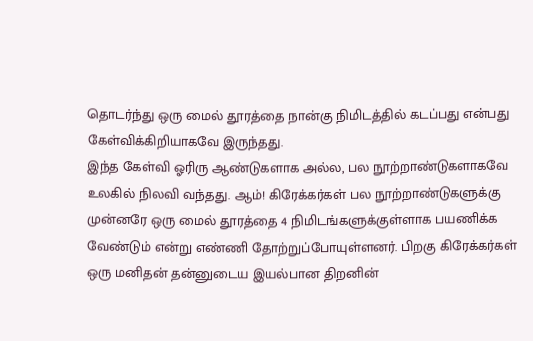தொடர்ந்து ஒரு மைல் தூரத்தை நான்கு நிமிடத்தில் கடப்பது என்பது கேள்விக்கிறியாகவே இருந்தது.
இந்த கேள்வி ஓரிரு ஆண்டுகளாக அல்ல, பல நூற்றாண்டுகளாகவே உலகில் நிலவி வந்தது. ஆம்! கிரேக்கர்கள் பல நூற்றாண்டுகளுக்கு முன்னரே ஒரு மைல் தூரத்தை 4 நிமிடங்களுக்குள்ளாக பயணிக்க வேண்டும் என்று எண்ணி தோற்றுப்போயுள்ளனர். பிறகு கிரேக்கர்கள் ஒரு மனிதன் தன்னுடைய இயல்பான திறனின்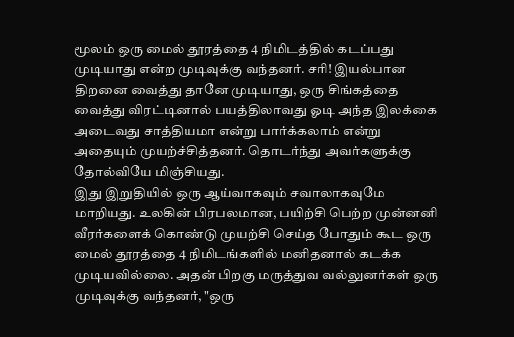மூலம் ஒரு மைல் தூரத்தை 4 நிமிடத்தில் கடப்பது முடியாது என்ற முடிவுக்கு வந்தனர். சரி! இயல்பான திறனை வைத்து தானே முடியாது, ஒரு சிங்கத்தை வைத்து விரட்டினால் பயத்திலாவது ஓடி அந்த இலக்கை அடைவது சாத்தியமா என்று பார்க்கலாம் என்று அதையும் முயற்ச்சித்தனர். தொடர்ந்து அவர்களுக்கு தோல்வியே மிஞ்சியது.
இது இறுதியில் ஒரு ஆய்வாகவும் சவாலாகவுமே மாறியது. உலகின் பிரபலமான, பயிற்சி பெற்ற முன்னனி வீரர்களைக் கொண்டு முயற்சி செய்த போதும் கூட ஒரு மைல் தூரத்தை 4 நிமிடங்களில் மனிதனால் கடக்க முடியவில்லை. அதன் பிறகு மருத்துவ வல்லுனர்கள் ஒரு முடிவுக்கு வந்தனர், "ஒரு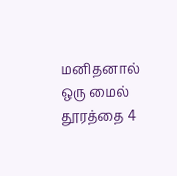மனிதனால் ஒரு மைல் தூரத்தை 4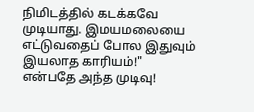நிமிடத்தில் கடக்கவே முடியாது. இமயமலையை எட்டுவதைப் போல இதுவும் இயலாத காரியம்!" என்பதே அந்த முடிவு!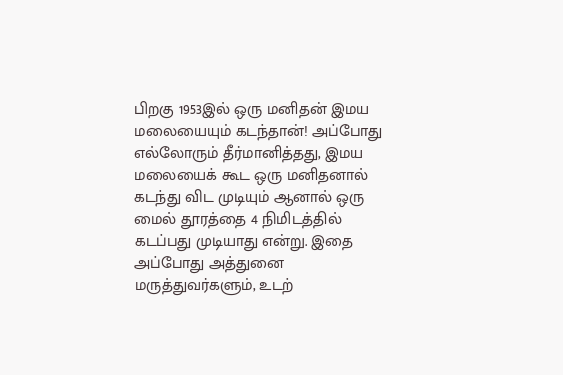பிறகு 1953இல் ஒரு மனிதன் இமய மலையையும் கடந்தான்! அப்போது எல்லோரும் தீர்மானித்தது, இமய மலையைக் கூட ஒரு மனிதனால் கடந்து விட முடியும் ஆனால் ஒரு மைல் தூரத்தை 4 நிமிடத்தில் கடப்பது முடியாது என்று. இதை அப்போது அத்துனை மருத்துவர்களும், உடற்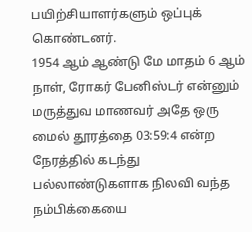பயிற்சியாளர்களும் ஒப்புக் கொண்டனர்.
1954 ஆம் ஆண்டு மே மாதம் 6 ஆம் நாள், ரோகர் பேனிஸ்டர் என்னும் மருத்துவ மாணவர் அதே ஒரு மைல் தூரத்தை 03:59:4 என்ற நேரத்தில் கடந்து பல்லாண்டுகளாக நிலவி வந்த நம்பிக்கையை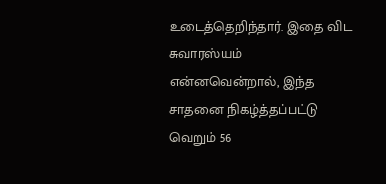உடைத்தெறிந்தார். இதை விட சுவாரஸ்யம் என்னவென்றால், இந்த சாதனை நிகழ்த்தப்பட்டு வெறும் 56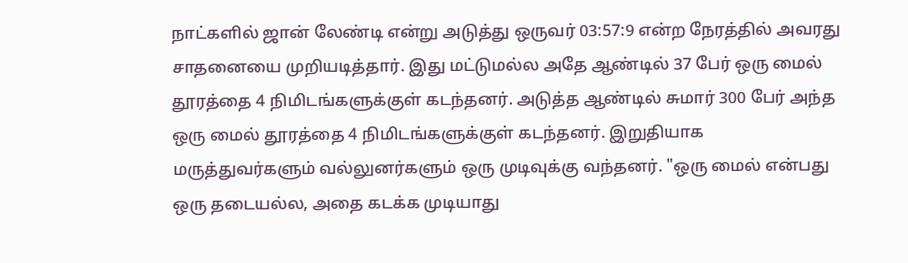நாட்களில் ஜான் லேண்டி என்று அடுத்து ஒருவர் 03:57:9 என்ற நேரத்தில் அவரது சாதனையை முறியடித்தார். இது மட்டுமல்ல அதே ஆண்டில் 37 பேர் ஒரு மைல் தூரத்தை 4 நிமிடங்களுக்குள் கடந்தனர். அடுத்த ஆண்டில் சுமார் 300 பேர் அந்த ஒரு மைல் தூரத்தை 4 நிமிடங்களுக்குள் கடந்தனர். இறுதியாக மருத்துவர்களும் வல்லுனர்களும் ஒரு முடிவுக்கு வந்தனர். "ஒரு மைல் என்பது ஒரு தடையல்ல, அதை கடக்க முடியாது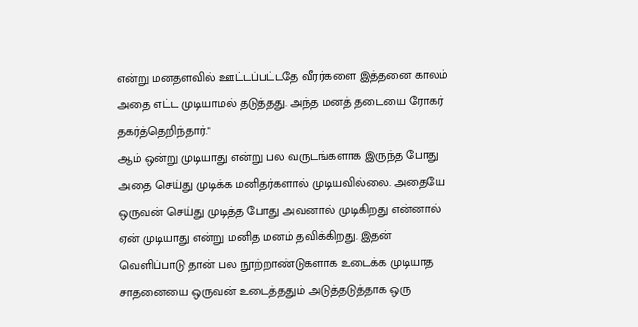என்று மனதளவில் ஊட்டப்பட்டதே வீரர்களை இத்தனை காலம் அதை எட்ட முடியாமல் தடுத்தது. அந்த மனத் தடையை ரோகர் தகர்த்தெறிந்தார்."
ஆம் ஒன்று முடியாது என்று பல வருடங்களாக இருந்த போது அதை செய்து முடிக்க மனிதர்களால் முடியவில்லை. அதையே ஒருவன் செய்து முடித்த போது அவனால் முடிகிறது என்னால் ஏன் முடியாது என்று மனித மனம் தவிக்கிறது. இதன் வெளிப்பாடு தான் பல நூற்றாண்டுகளாக உடைக்க முடியாத சாதனையை ஒருவன் உடைத்ததும் அடுத்தடுத்தாக ஒரு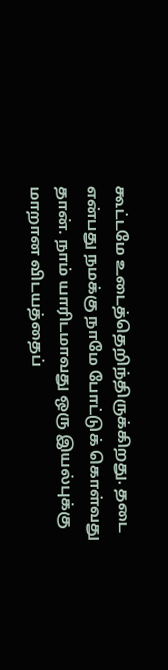கூட்டமே உடைத்தெறிந்திருக்கிறது. தடை என்பது நமக்கு நாமே போட்டுக் கொள்வது தான். நாம் யாரிடமாவது ஒரு இயல்புக்கு மாறான விடயத்தைப்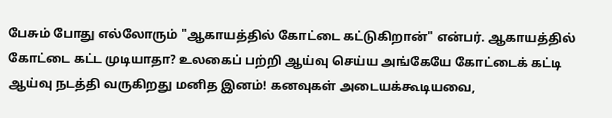பேசும் போது எல்லோரும் "ஆகாயத்தில் கோட்டை கட்டுகிறான்" என்பர். ஆகாயத்தில் கோட்டை கட்ட முடியாதா? உலகைப் பற்றி ஆய்வு செய்ய அங்கேயே கோட்டைக் கட்டி ஆய்வு நடத்தி வருகிறது மனித இனம்! கனவுகள் அடையக்கூடியவை,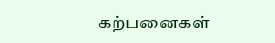கற்பனைகள்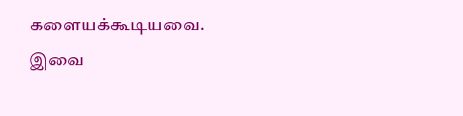களையக்கூடியவை. இவை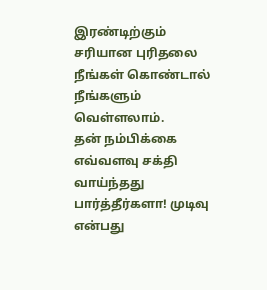இரண்டிற்கும் சரியான புரிதலை நீங்கள் கொண்டால் நீங்களும் வெள்ளலாம்.
தன் நம்பிக்கை எவ்வளவு சக்தி வாய்ந்தது பார்த்தீர்களா! முடிவு என்பது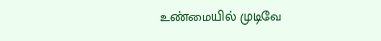உண்மையில் முடிவே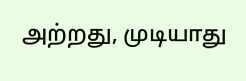அற்றது, முடியாது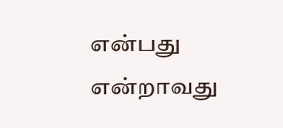என்பது என்றாவது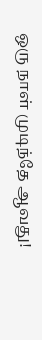ஒரு நாள் முடிந்தே ஆவது!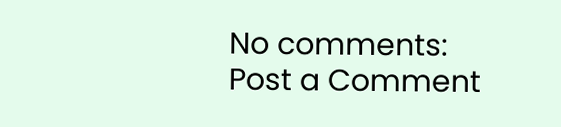No comments:
Post a Comment